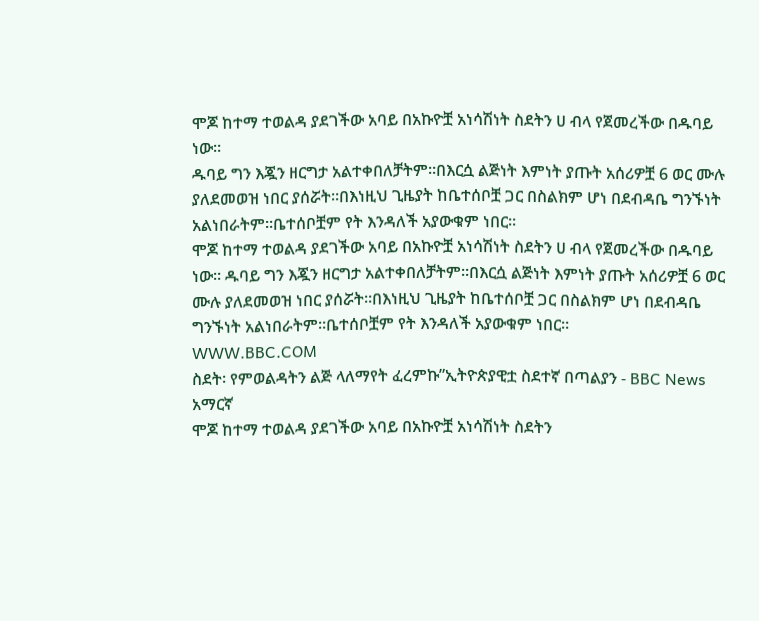ሞጆ ከተማ ተወልዳ ያደገችው አባይ በአኩዮቿ አነሳሽነት ስደትን ሀ ብላ የጀመረችው በዱባይ ነው።
ዱባይ ግን እጇን ዘርግታ አልተቀበለቻትም።በእርሷ ልጅነት እምነት ያጡት አሰሪዎቿ 6 ወር ሙሉ ያለደመወዝ ነበር ያሰሯት።በእነዚህ ጊዜያት ከቤተሰቦቿ ጋር በስልክም ሆነ በደብዳቤ ግንኙነት አልነበራትም።ቤተሰቦቿም የት እንዳለች አያውቁም ነበር።
ሞጆ ከተማ ተወልዳ ያደገችው አባይ በአኩዮቿ አነሳሽነት ስደትን ሀ ብላ የጀመረችው በዱባይ ነው። ዱባይ ግን እጇን ዘርግታ አልተቀበለቻትም።በእርሷ ልጅነት እምነት ያጡት አሰሪዎቿ 6 ወር ሙሉ ያለደመወዝ ነበር ያሰሯት።በእነዚህ ጊዜያት ከቤተሰቦቿ ጋር በስልክም ሆነ በደብዳቤ ግንኙነት አልነበራትም።ቤተሰቦቿም የት እንዳለች አያውቁም ነበር።
WWW.BBC.COM
ስደት፡ የምወልዳትን ልጅ ላለማየት ፈረምኩ”ኢትዮጵያዊቷ ስደተኛ በጣልያን - BBC News አማርኛ
ሞጆ ከተማ ተወልዳ ያደገችው አባይ በአኩዮቿ አነሳሽነት ስደትን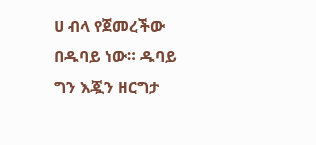ሀ ብላ የጀመረችው በዱባይ ነው። ዱባይ ግን እጇን ዘርግታ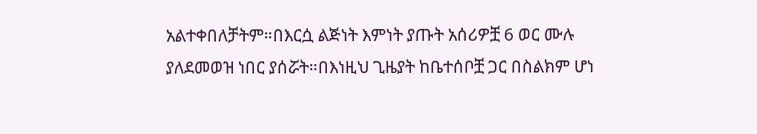አልተቀበለቻትም።በእርሷ ልጅነት እምነት ያጡት አሰሪዎቿ 6 ወር ሙሉ ያለደመወዝ ነበር ያሰሯት።በእነዚህ ጊዜያት ከቤተሰቦቿ ጋር በስልክም ሆነ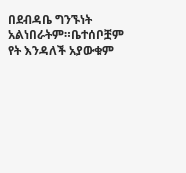በደብዳቤ ግንኙነት አልነበራትም።ቤተሰቦቿም የት እንዳለች አያውቁም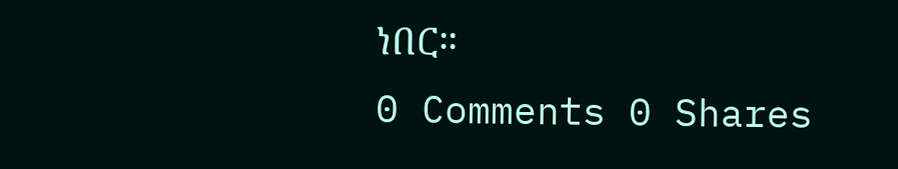ነበር።
0 Comments 0 Shares